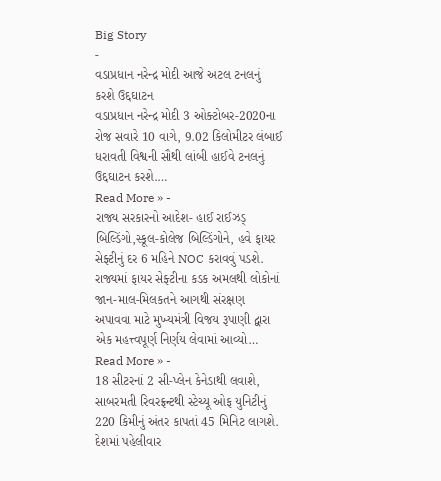Big Story
-
વડાપ્રધાન નરેન્દ્ર મોદી આજે અટલ ટનલનું કરશે ઉદ્દઘાટન
વડાપ્રધાન નરેન્દ્ર મોદી 3 ઓક્ટોબર-2020ના રોજ સવારે 10 વાગે, 9.02 કિલોમીટર લંબાઈ ધરાવતી વિશ્વની સૌથી લાંબી હાઈવે ટનલનું ઉદ્દઘાટન કરશે.…
Read More » -
રાજ્ય સરકારનો આદેશ- હાઈ રાઈઝડ્ બિલ્ડિંગો,સ્કૂલ-કોલેજ બિલ્ડિંગોને, હવે ફાયર સેફ્ટીનું દર 6 મહિને NOC કરાવવું પડશે.
રાજ્યમાં ફાયર સેફ્ટીના કડક અમલથી લોકોનાં જાન-માલ-મિલકતને આગથી સંરક્ષણ અપાવવા માટે મુખ્યમંત્રી વિજય રૂપાણી દ્વારા એક મહત્ત્વપૂર્ણ નિર્ણય લેવામાં આવ્યો…
Read More » -
18 સીટરનાં 2 સી-પ્લેન કેનેડાથી લવાશે, સાબરમતી રિવરફ્રન્ટથી સ્ટેચ્યૂ ઓફ યુનિટીનું 220 કિમીનું અંતર કાપતાં 45 મિનિટ લાગશે.
દેશમાં પહેલીવાર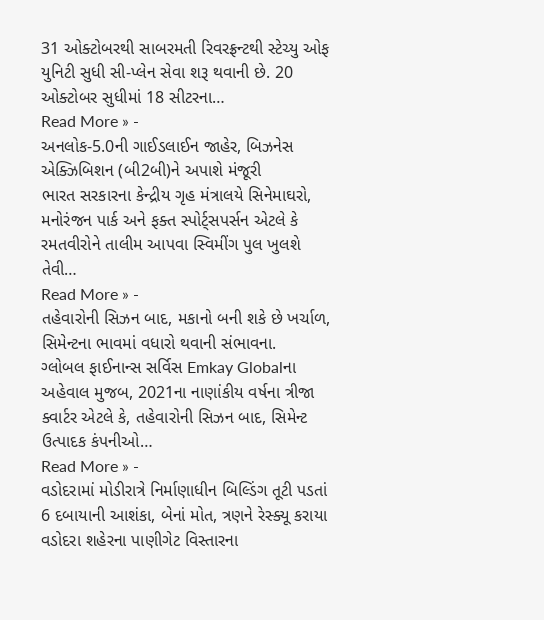31 ઓક્ટોબરથી સાબરમતી રિવરફ્રન્ટથી સ્ટેચ્યુ ઓફ યુનિટી સુધી સી-પ્લેન સેવા શરૂ થવાની છે. 20 ઓક્ટોબર સુધીમાં 18 સીટરના…
Read More » -
અનલોક-5.0ની ગાઈડલાઈન જાહેર, બિઝનેસ એક્ઝિબિશન (બી2બી)ને અપાશે મંજૂરી
ભારત સરકારના કેન્દ્રીય ગૃહ મંત્રાલયે સિનેમાઘરો, મનોરંજન પાર્ક અને ફક્ત સ્પોર્ટ્સપર્સન એટલે કે રમતવીરોને તાલીમ આપવા સ્વિમીંગ પુલ ખુલશે તેવી…
Read More » -
તહેવારોની સિઝન બાદ, મકાનો બની શકે છે ખર્ચાળ, સિમેન્ટના ભાવમાં વધારો થવાની સંભાવના.
ગ્લોબલ ફાઈનાન્સ સર્વિસ Emkay Globalના અહેવાલ મુજબ, 2021ના નાણાંકીય વર્ષના ત્રીજા ક્વાર્ટર એટલે કે, તહેવારોની સિઝન બાદ, સિમેન્ટ ઉત્પાદક કંપનીઓ…
Read More » -
વડોદરામાં મોડીરાત્રે નિર્માણાધીન બિલ્ડિંગ તૂટી પડતાં 6 દબાયાની આશંકા, બેનાં મોત, ત્રણને રેસ્ક્યૂ કરાયા
વડોદરા શહેરના પાણીગેટ વિસ્તારના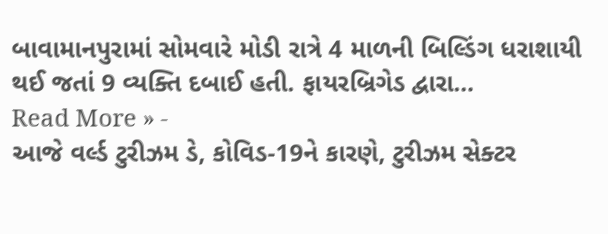બાવામાનપુરામાં સોમવારે મોડી રાત્રે 4 માળની બિલ્ડિંગ ધરાશાયી થઈ જતાં 9 વ્યક્તિ દબાઈ હતી. ફાયરબ્રિગેડ દ્વારા…
Read More » -
આજે વર્લ્ડ ટુરીઝમ ડે, કોવિડ-19ને કારણે, ટુરીઝમ સેક્ટર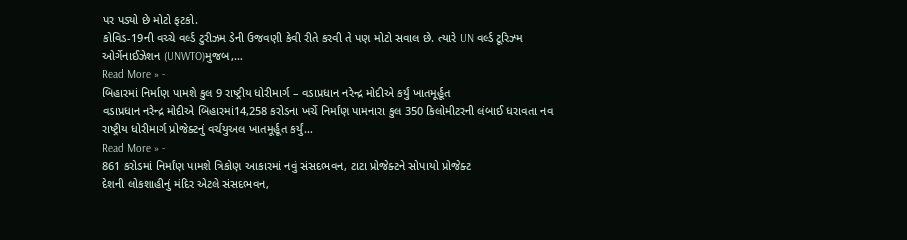પર પડ્યો છે મોટો ફટકો.
કોવિડ-19ની વચ્ચે વર્લ્ડ ટુરીઝમ ડેની ઉજવણી કેવી રીતે કરવી તે પણ મોટો સવાલ છે. ત્યારે UN વર્લ્ડ ટૂરિઝ્મ ઓર્ગેનાઈઝેશન (UNWTO)મુજબ,…
Read More » -
બિહારમાં નિર્માણ પામશે કુલ 9 રાષ્ટ્રીય ધોરીમાર્ગ – વડાપ્રધાન નરેન્દ્ર મોદીએ કર્યું ખાતમૂર્હૂત
વડાપ્રધાન નરેન્દ્ર મોદીએ બિહારમાં14,258 કરોડના ખર્ચે નિર્માંણ પામનારા કુલ 350 કિલોમીટરની લંબાઈ ધરાવતા નવ રાષ્ટ્રીય ધોરીમાર્ગ પ્રોજેક્ટનું વર્ચયુઅલ ખાતમૂર્હૂત કર્યું…
Read More » -
861 કરોડમાં નિર્માંણ પામશે ત્રિકોણ આકારમાં નવું સંસદભવન, ટાટા પ્રોજેક્ટને સોપાયો પ્રોજેક્ટ
દેશની લોકશાહીનું મંદિર એટલે સંસદભવન,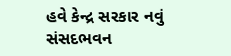હવે કેન્દ્ર સરકાર નવું સંસદભવન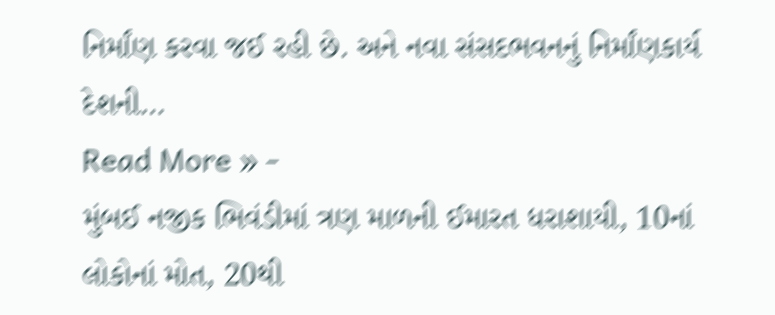નિર્માંણ કરવા જઈ રહી છે. અને નવા સંસદભવનનું નિર્માંણકાર્ય દેશની…
Read More » -
મુંબઈ નજીક ભિવંડીમાં ત્રણ માળની ઈમારત ધરાશાયી, 10નાં લોકોનાં મોત, 20થી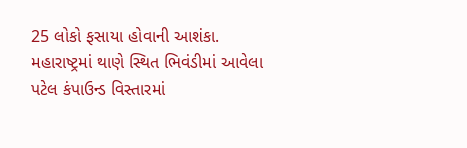25 લોકો ફસાયા હોવાની આશંકા.
મહારાષ્ટ્રમાં થાણે સ્થિત ભિવંડીમાં આવેલા પટેલ કંપાઉન્ડ વિસ્તારમાં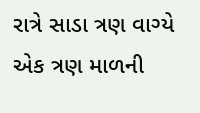રાત્રે સાડા ત્રણ વાગ્યે એક ત્રણ માળની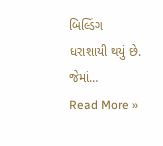બિલ્ડિંગ ધરાશાયી થયું છે. જેમાં…
Read More »